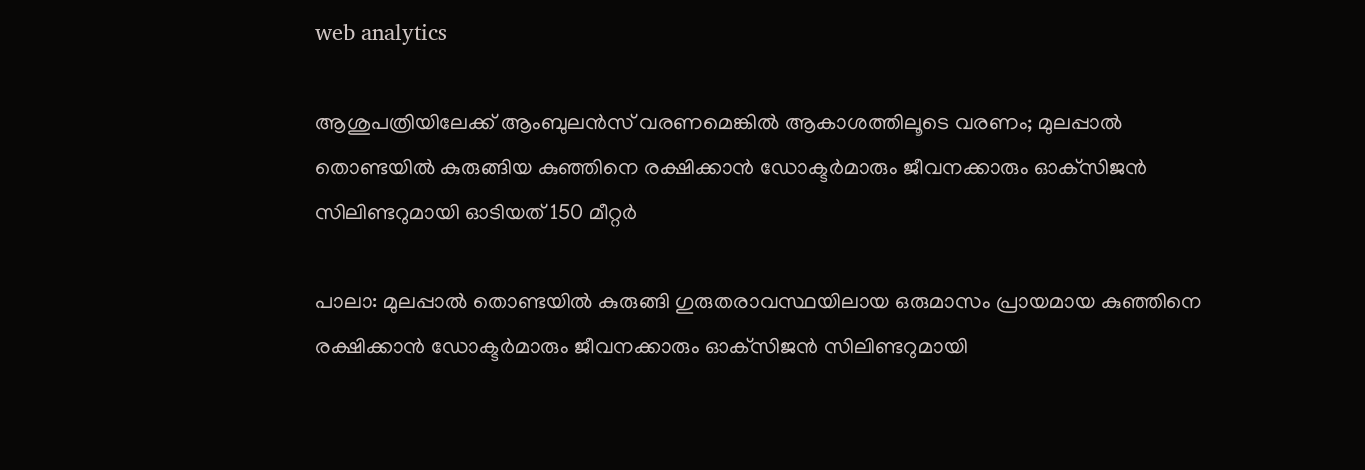web analytics

ആശുപത്രിയിലേക്ക് ആംബുലൻസ് വരണമെങ്കിൽ ആകാശത്തിലൂടെ വരണം; മുലപ്പാൽ തൊണ്ടയിൽ കുരുങ്ങിയ കുഞ്ഞിനെ രക്ഷിക്കാൻ ഡോക്ടർമാരും ജീവനക്കാരും ഓക്‌സിജൻ സിലിണ്ടറുമായി ഓടിയത് 150 മീറ്റർ

പാലാ: മുലപ്പാൽ തൊണ്ടയിൽ കുരുങ്ങി ഗുരുതരാവസ്ഥയിലായ ഒരുമാസം പ്രായമായ കുഞ്ഞിനെ രക്ഷിക്കാൻ ഡോക്ടർമാരും ജീവനക്കാരും ഓക്‌സിജൻ സിലിണ്ടറുമായി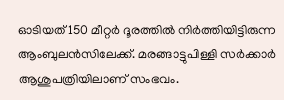ഓടിയത് 150 മീറ്റർ ദൂരത്തിൽ നിർത്തിയിട്ടിരുന്ന ആംബുലൻസിലേക്ക്. മരങ്ങാട്ടുപിള്ളി സർക്കാർ ആശുപത്രിയിലാണ് സംഭവം.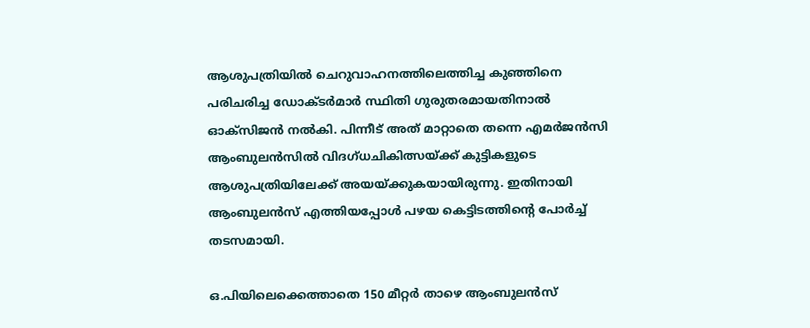ആശുപത്രിയിൽ ചെറുവാഹനത്തിലെത്തിച്ച കുഞ്ഞിനെ പരിചരിച്ച ഡോക്ടർമാർ സ്ഥിതി ഗുരുതരമായതിനാൽ ഓക്‌സിജൻ നൽകി. പിന്നീട് അത് മാറ്റാതെ തന്നെ എമർജൻസി ആംബുലൻസിൽ വിദഗ്ധചികിത്സയ്ക്ക് കുട്ടികളുടെ ആശുപത്രിയിലേക്ക് അയയ്ക്കുകയായിരുന്നു. ഇതിനായി ആംബുലൻസ് എത്തിയപ്പോൾ പഴയ കെട്ടിടത്തിന്റെ പോർച്ച് തടസമായി.

ഒ.പിയിലെക്കെത്താതെ 150 മീറ്റർ താഴെ ആംബുലൻസ്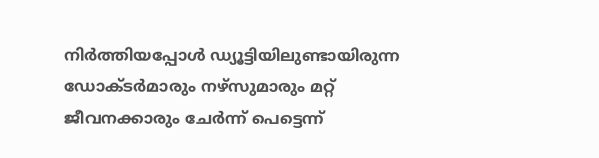നിർത്തിയപ്പോൾ ഡ്യൂട്ടിയിലുണ്ടായിരുന്ന ഡോക്ടർമാരും നഴ്‌സുമാരും മറ്റ് ജീവനക്കാരും ചേർന്ന് പെട്ടെന്ന്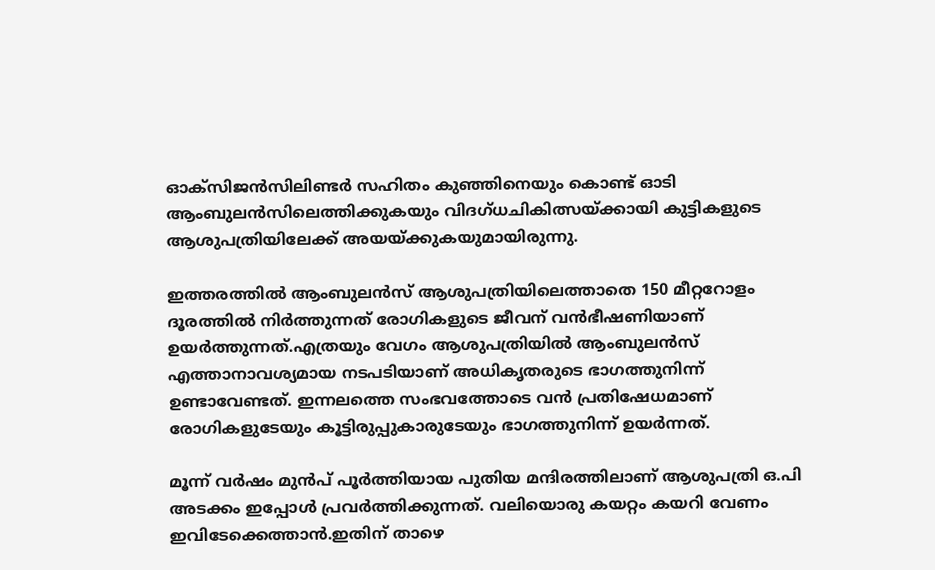ഓക്‌സിജൻസിലിണ്ടർ സഹിതം കുഞ്ഞിനെയും കൊണ്ട് ഓടി ആംബുലൻസിലെത്തിക്കുകയും വിദഗ്ധചികിത്സയ്ക്കായി കുട്ടികളുടെ ആശുപത്രിയിലേക്ക് അയയ്ക്കുകയുമായിരുന്നു.

ഇത്തരത്തിൽ ആംബുലൻസ് ആശുപത്രിയിലെത്താതെ 150 മീറ്ററോളം ദൂരത്തിൽ നിർത്തുന്നത് രോഗികളുടെ ജീവന് വൻഭീഷണിയാണ് ഉയർത്തുന്നത്.എത്രയും വേഗം ആശുപത്രിയിൽ ആംബുലൻസ് എത്താനാവശ്യമായ നടപടിയാണ് അധികൃതരുടെ ഭാഗത്തുനിന്ന് ഉണ്ടാവേണ്ടത്. ഇന്നലത്തെ സംഭവത്തോടെ വൻ പ്രതിഷേധമാണ് രോഗികളുടേയും കൂട്ടിരുപ്പുകാരുടേയും ഭാഗത്തുനിന്ന് ഉയർന്നത്.

മൂന്ന് വർഷം മുൻപ് പൂർത്തിയായ പുതിയ മന്ദിരത്തിലാണ് ആശുപത്രി ഒ.പി അടക്കം ഇപ്പോൾ പ്രവർത്തിക്കുന്നത്. വലിയൊരു കയറ്റം കയറി വേണം ഇവിടേക്കെത്താൻ.ഇതിന് താഴെ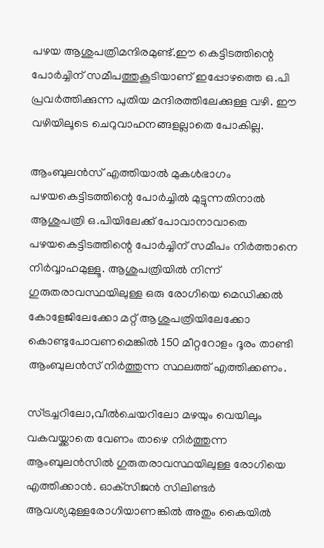പഴയ ആശുപത്രിമന്ദിരമുണ്ട്.ഈ കെട്ടിടത്തിന്റെ പോർച്ചിന് സമീപത്തുകൂടിയാണ് ഇപ്പോഴത്തെ ഒ.പി പ്രവർത്തിക്കുന്ന പുതിയ മന്ദിരത്തിലേക്കുള്ള വഴി. ഈ വഴിയിലൂടെ ചെറുവാഹനങ്ങളല്ലാതെ പോകില്ല.

ആംബുലൻസ് എത്തിയാൽ മുകൾഭാഗം പഴയകെട്ടിടത്തിന്റെ പോർച്ചിൽ മുട്ടുന്നതിനാൽ ആശുപത്രി ഒ.പിയിലേക്ക് പോവാനാവാതെ പഴയകെട്ടിടത്തിന്റെ പോർച്ചിന് സമീപം നിർത്താനെ നിർവ്വാഹമുള്ളൂ. ആശുപത്രിയിൽ നിന്ന് ഗുരുതരാവസ്ഥയിലുള്ള ഒരു രോഗിയെ മെഡിക്കൽ കോളേജിലേക്കോ മറ്റ് ആശുപത്രിയിലേക്കോ കൊണ്ടുപോവണമെങ്കിൽ 150 മീറ്ററോളം ദൂരം താണ്ടി ആംബുലൻസ് നിർത്തുന്ന സ്ഥലത്ത് എത്തിക്കണം.

സ്ട്രച്ചറിലോ,വീൽചെയറിലോ മഴയും വെയിലും വകവയ്ക്കാതെ വേണം താഴെ നിർത്തുന്ന ആംബുലൻസിൽ ഗുരുതരാവസ്ഥയിലുള്ള രോഗിയെ എത്തിക്കാൻ. ഓക്‌സിജൻ സിലിണ്ടർ ആവശ്യമുള്ളരോഗിയാണങ്കിൽ അതും കൈയിൽ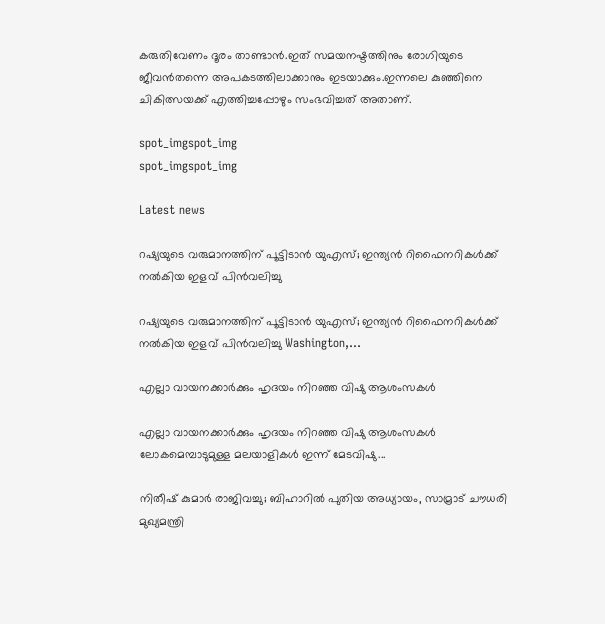കരുതിവേണം ദൂരം താണ്ടാൻ.ഇത് സമയനഷ്ടത്തിനും രോഗിയുടെ ജീവൻതന്നെ അപകടത്തിലാക്കാനും ഇടയാക്കും.ഇന്നലെ കുഞ്ഞിനെ ചികിത്സയക്ക് എത്തിച്ചപ്പോഴും സംഭവിച്ചത് അതാണ്.

spot_imgspot_img
spot_imgspot_img

Latest news

റഷ്യയുടെ വരുമാനത്തിന് പൂട്ടിടാൻ യുഎസ്; ഇന്ത്യൻ റിഫൈനറികൾക്ക് നൽകിയ ഇളവ് പിൻവലിച്ചു

റഷ്യയുടെ വരുമാനത്തിന് പൂട്ടിടാൻ യുഎസ്; ഇന്ത്യൻ റിഫൈനറികൾക്ക് നൽകിയ ഇളവ് പിൻവലിച്ചു Washington,...

എല്ലാ വായനക്കാർക്കും ഹൃദയം നിറഞ്ഞ വിഷു ആശംസകൾ

എല്ലാ വായനക്കാർക്കും ഹൃദയം നിറഞ്ഞ വിഷു ആശംസകൾ ലോകമെമ്പാടുമുള്ള മലയാളികൾ ഇന്ന് മേടവിഷു...

നിതീഷ് കുമാർ രാജിവച്ചു; ബിഹാറിൽ പുതിയ അധ്യായം, സാമ്രാട് ചൗധരി മുഖ്യമന്ത്രി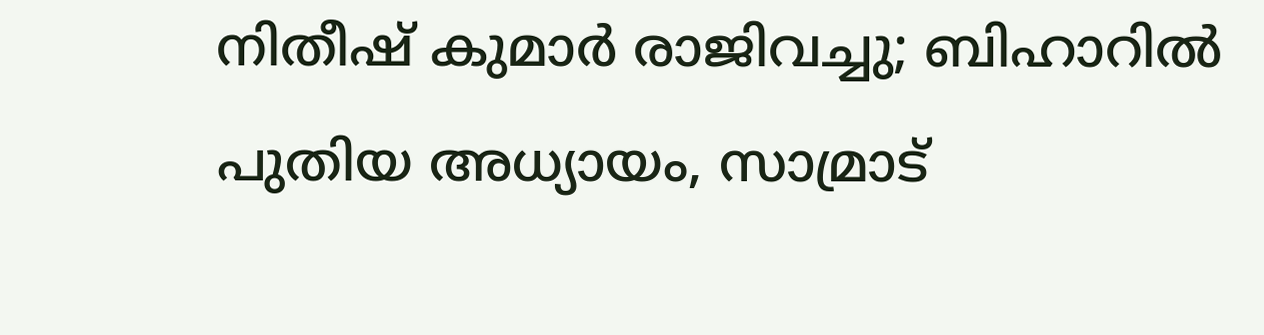നിതീഷ് കുമാർ രാജിവച്ചു; ബിഹാറിൽ പുതിയ അധ്യായം, സാമ്രാട്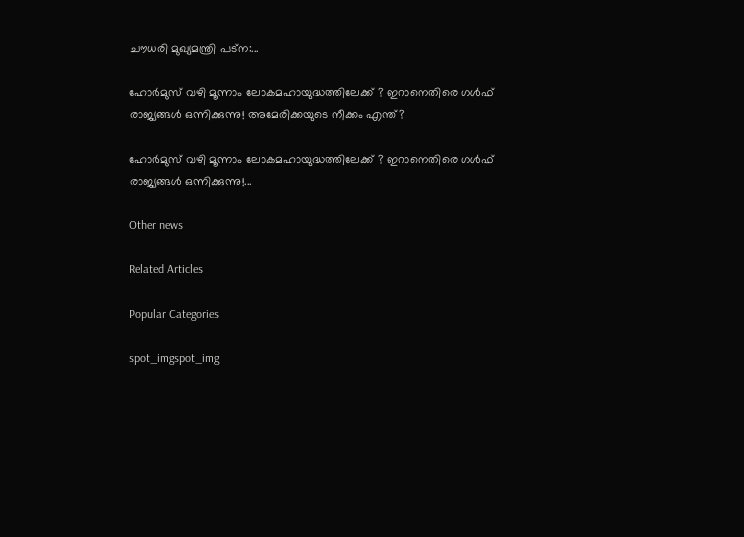ചൗധരി മുഖ്യമന്ത്രി പട്ന:...

ഹോർമുസ് വഴി മൂന്നാം ലോകമഹായുദ്ധത്തിലേക്ക് ? ഇറാനെതിരെ ഗൾഫ് രാജ്യങ്ങൾ ഒന്നിക്കുന്നു! അമേരിക്കയുടെ നീക്കം എന്ത്?

ഹോർമുസ് വഴി മൂന്നാം ലോകമഹായുദ്ധത്തിലേക്ക് ? ഇറാനെതിരെ ഗൾഫ് രാജ്യങ്ങൾ ഒന്നിക്കുന്നു!...

Other news

Related Articles

Popular Categories

spot_imgspot_img